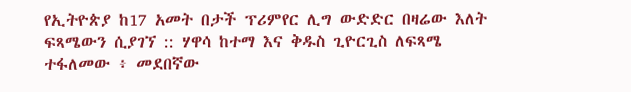የኢትዮጵያ ከ17 አመት በታች ፕሪምየር ሊግ ውድድር በዛሬው እለት ፍጻሜውን ሲያገኘ :: ሃዋሳ ከተማ እና ቅዱስ ጊዮርጊስ ለፍጻሜ ተፋለመው ፥ መደበኛው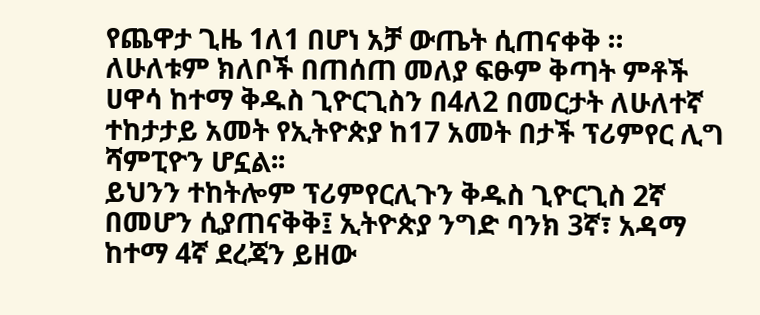የጨዋታ ጊዜ 1ለ1 በሆነ አቻ ውጤት ሲጠናቀቅ ።
ለሁለቱም ክለቦች በጠሰጠ መለያ ፍፁም ቅጣት ምቶች ሀዋሳ ከተማ ቅዱስ ጊዮርጊስን በ4ለ2 በመርታት ለሁለተኛ ተከታታይ አመት የኢትዮጵያ ከ17 አመት በታች ፕሪምየር ሊግ ሻምፒዮን ሆኗል፡፡
ይህንን ተከትሎም ፕሪምየርሊጉን ቅዱስ ጊዮርጊስ 2ኛ በመሆን ሲያጠናቅቅ፤ ኢትዮጵያ ንግድ ባንክ 3ኛ፣ አዳማ ከተማ 4ኛ ደረጃን ይዘው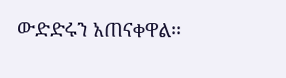ውድድሩን አጠናቀዋል፡፡